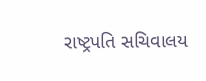રાષ્ટ્રપતિ સચિવાલય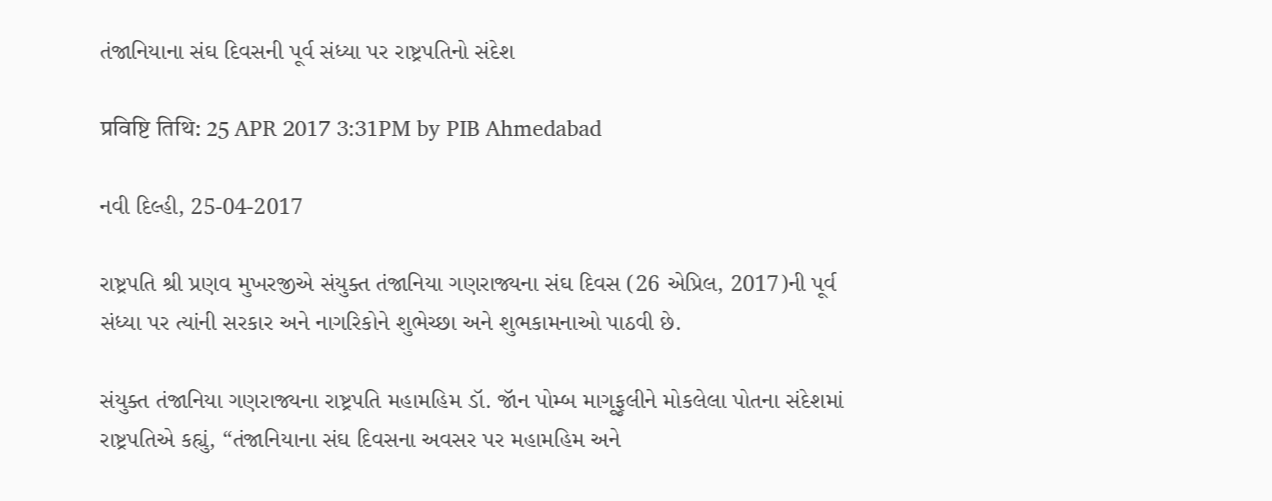તંજાનિયાના સંઘ દિવસની પૂર્વ સંધ્યા પર રાષ્ટ્રપતિનો સંદેશ

प्रविष्टि तिथि: 25 APR 2017 3:31PM by PIB Ahmedabad

નવી દિલ્હી, 25-04-2017

રાષ્ટ્રપતિ શ્રી પ્રણવ મુખરજીએ સંયુક્ત તંજાનિયા ગણરાજ્યના સંઘ દિવસ (26 એપ્રિલ, 2017)ની પૂર્વ સંધ્યા પર ત્યાંની સરકાર અને નાગરિકોને શુભેચ્છા અને શુભકામનાઓ પાઠવી છે.

સંયુક્ત તંજાનિયા ગણરાજ્યના રાષ્ટ્રપતિ મહામહિમ ડૉ. જૉન પોમ્બ માગૂફુલીને મોકલેલા પોતના સંદેશમાં રાષ્ટ્રપતિએ કહ્યું, “તંજાનિયાના સંઘ દિવસના અવસર પર મહામહિમ અને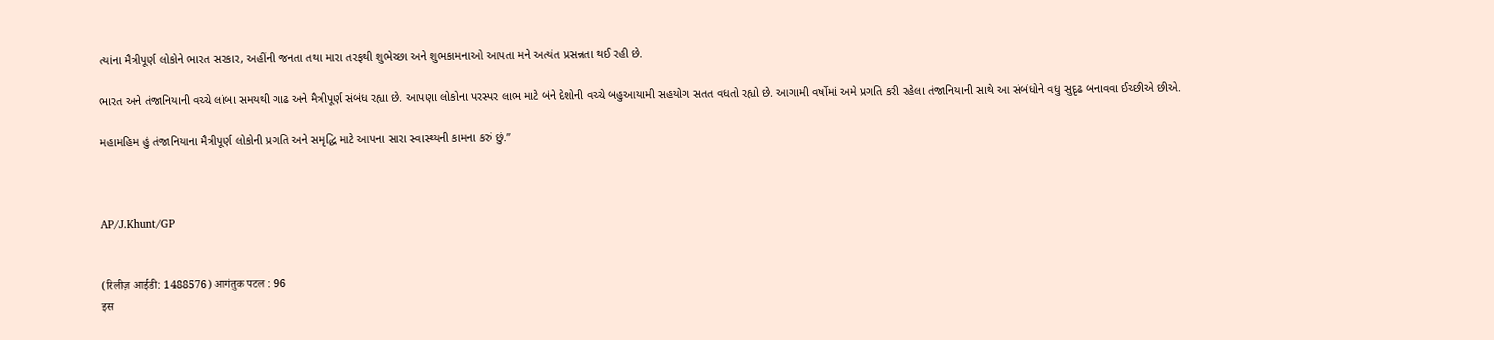ત્યાંના મૈત્રીપૂર્ણ લોકોને ભારત સરકાર, અહીંની જનતા તથા મારા તરફથી શુભેચ્છા અને શુભકામનાઓ આપતા મને અત્યંત પ્રસન્નતા થઈ રહી છે.

ભારત અને તંજાનિયાની વચ્ચે લાંબા સમયથી ગાઢ અને મૈત્રીપૂર્ણ સંબંધ રહ્યા છે. આપણા લોકોના પરસ્પર લાભ માટે બંને દેશોની વચ્ચે બહુઆયામી સહયોગ સતત વધતો રહ્યો છે. આગામી વર્ષોમાં અમે પ્રગતિ કરી રહેલા તંજાનિયાની સાથે આ સંબંધોને વધુ સુદૃઢ બનાવવા ઈચ્છીએ છીએ.

મહામહિમ હું તંજાનિયાના મૈત્રીપૂર્ણ લોકોની પ્રગતિ અને સમૃદ્ધિ માટે આપના સારા સ્વાસ્થ્યની કામના કરું છું.”



AP/J.Khunt/GP


(रिलीज़ आईडी: 1488576) आगंतुक पटल : 96
इस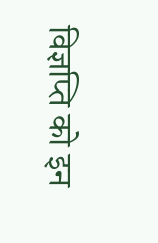विज्ञप्ति को इन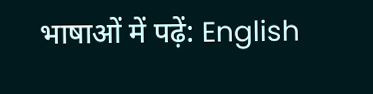भाषाओं में पढ़ें: English